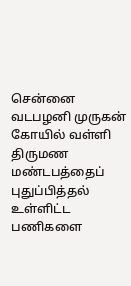சென்னை வடபழனி முருகன் கோயில் வள்ளி திருமண மண்டபத்தைப் புதுப்பித்தல் உள்ளிட்ட பணிகளை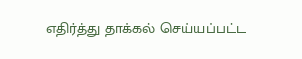எதிர்த்து தாக்கல் செய்யப்பட்ட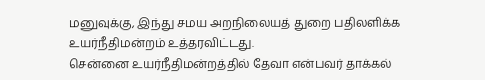மனுவுக்கு, இந்து சமய அறநிலையத் துறை பதிலளிக்க உயர்நீதிமன்றம் உத்தரவிட்டது.
சென்னை உயர்நீதிமன்றத்தில் தேவா என்பவர் தாக்கல்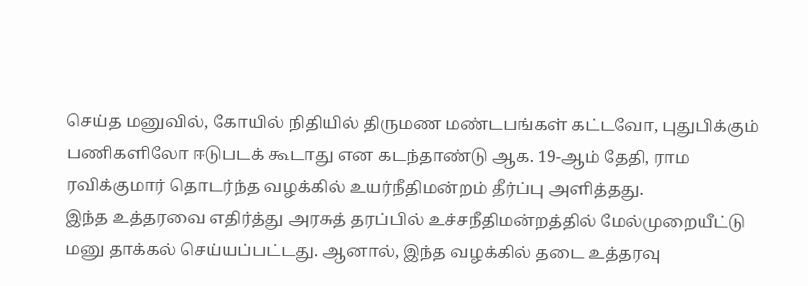செய்த மனுவில், கோயில் நிதியில் திருமண மண்டபங்கள் கட்டவோ, புதுபிக்கும் பணிகளிலோ ஈடுபடக் கூடாது என கடந்தாண்டு ஆக. 19-ஆம் தேதி, ராம ரவிக்குமார் தொடர்ந்த வழக்கில் உயர்நீதிமன்றம் தீர்ப்பு அளித்தது.
இந்த உத்தரவை எதிர்த்து அரசுத் தரப்பில் உச்சநீதிமன்றத்தில் மேல்முறையீட்டு மனு தாக்கல் செய்யப்பட்டது. ஆனால், இந்த வழக்கில் தடை உத்தரவு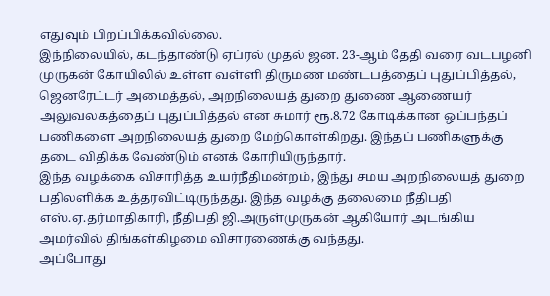எதுவும் பிறப்பிக்கவில்லை.
இந்நிலையில், கடந்தாண்டு ஏப்ரல் முதல் ஜன. 23-ஆம் தேதி வரை வடபழனி முருகன் கோயிலில் உள்ள வள்ளி திருமண மண்டபத்தைப் புதுப்பித்தல், ஜெனரேட்டர் அமைத்தல், அறநிலையத் துறை துணை ஆணையர் அலுவலகத்தைப் புதுப்பித்தல் என சுமார் ரூ.8.72 கோடிக்கான ஒப்பந்தப் பணிகளை அறநிலையத் துறை மேற்கொள்கிறது. இந்தப் பணிகளுக்கு தடை விதிக்க வேண்டும் எனக் கோரியிருந்தார்.
இந்த வழக்கை விசாரித்த உயர்நீதிமன்றம், இந்து சமய அறநிலையத் துறை பதிலளிக்க உத்தரவிட்டிருந்தது. இந்த வழக்கு தலைமை நீதிபதி எஸ்.ஏ.தர்மாதிகாரி, நீதிபதி ஜி.அருள்முருகன் ஆகியோர் அடங்கிய அமர்வில் திங்கள்கிழமை விசாரணைக்கு வந்தது.
அப்போது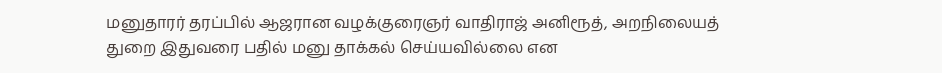மனுதாரர் தரப்பில் ஆஜரான வழக்குரைஞர் வாதிராஜ் அனிரூத், அறநிலையத் துறை இதுவரை பதில் மனு தாக்கல் செய்யவில்லை என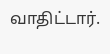வாதிட்டார்.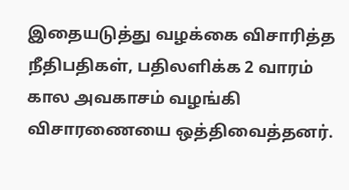இதையடுத்து வழக்கை விசாரித்த நீதிபதிகள், பதிலளிக்க 2 வாரம் கால அவகாசம் வழங்கி விசாரணையை ஒத்திவைத்தனர்.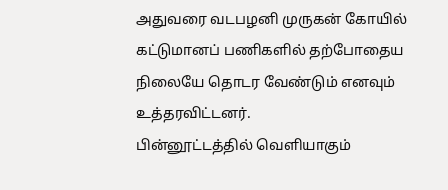அதுவரை வடபழனி முருகன் கோயில் கட்டுமானப் பணிகளில் தற்போதைய நிலையே தொடர வேண்டும் எனவும் உத்தரவிட்டனர்.
பின்னூட்டத்தில் வெளியாகும்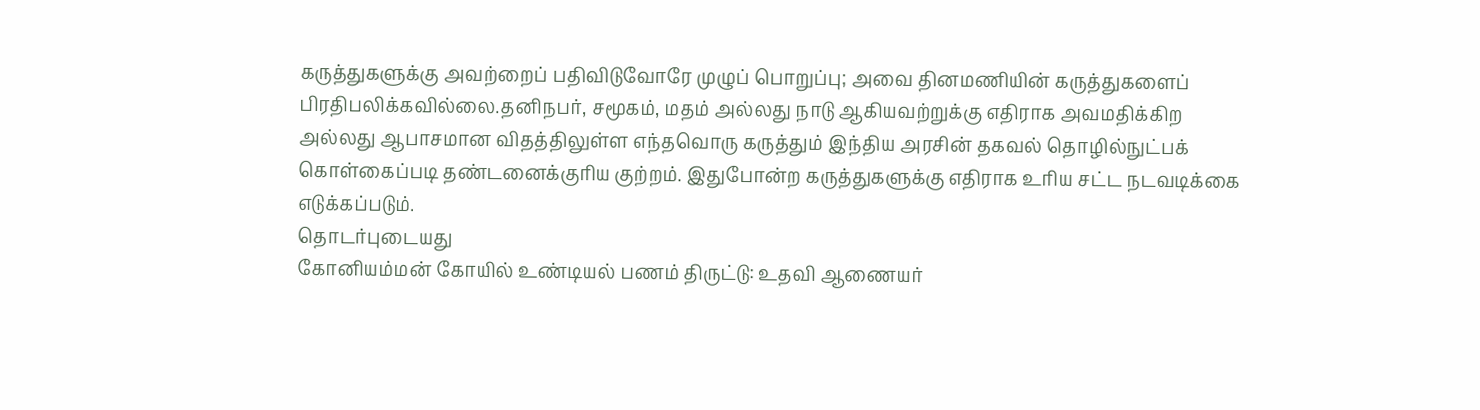கருத்துகளுக்கு அவற்றைப் பதிவிடுவோரே முழுப் பொறுப்பு; அவை தினமணியின் கருத்துகளைப் பிரதிபலிக்கவில்லை.தனிநபர், சமூகம், மதம் அல்லது நாடு ஆகியவற்றுக்கு எதிராக அவமதிக்கிற அல்லது ஆபாசமான விதத்திலுள்ள எந்தவொரு கருத்தும் இந்திய அரசின் தகவல் தொழில்நுட்பக் கொள்கைப்படி தண்டனைக்குரிய குற்றம். இதுபோன்ற கருத்துகளுக்கு எதிராக உரிய சட்ட நடவடிக்கை எடுக்கப்படும்.
தொடர்புடையது
கோனியம்மன் கோயில் உண்டியல் பணம் திருட்டு: உதவி ஆணையர்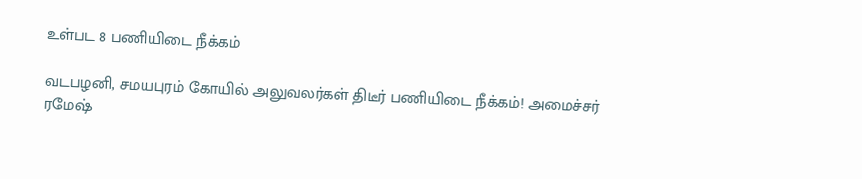உள்பட 8 பணியிடை நீக்கம்

வடபழனி, சமயபுரம் கோயில் அலுவலர்கள் திடீர் பணியிடை நீக்கம்! அமைச்சர் ரமேஷ்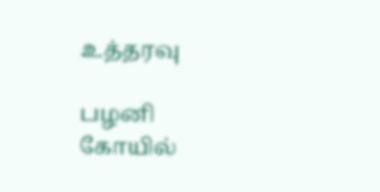உத்தரவு

பழனி கோயில்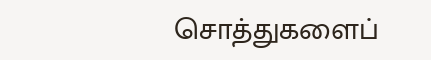சொத்துகளைப்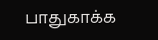பாதுகாக்க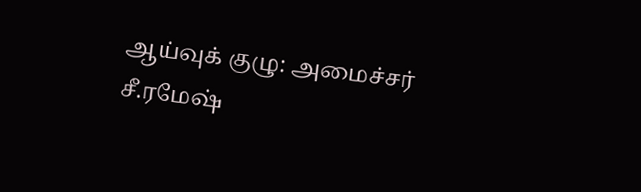ஆய்வுக் குழு: அமைச்சர் சீ.ரமேஷ்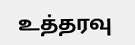உத்தரவு